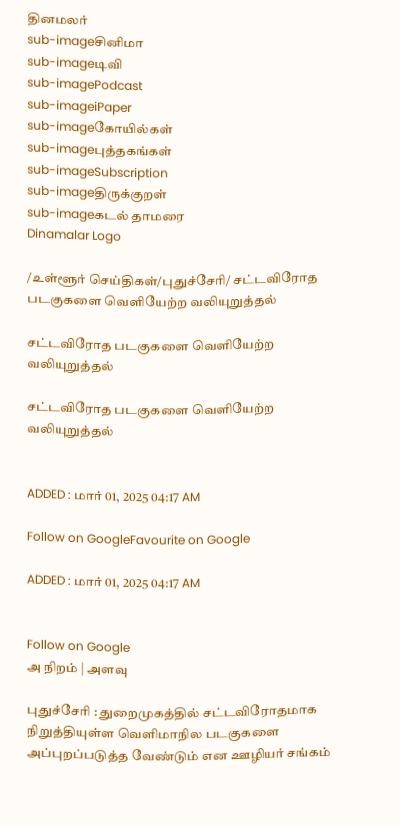தினமலர்
sub-imageசினிமா
sub-imageடிவி
sub-imagePodcast
sub-imageiPaper
sub-imageகோயில்கள்
sub-imageபுத்தகங்கள்
sub-imageSubscription
sub-imageதிருக்குறள்
sub-imageகடல் தாமரை
Dinamalar Logo

/உள்ளூர் செய்திகள்/புதுச்சேரி/ சட்டவிரோத படகுகளை வெளியேற்ற வலியுறுத்தல்

சட்டவிரோத படகுகளை வெளியேற்ற வலியுறுத்தல்

சட்டவிரோத படகுகளை வெளியேற்ற வலியுறுத்தல்


ADDED : மார் 01, 2025 04:17 AM

Follow on GoogleFavourite on Google

ADDED : மார் 01, 2025 04:17 AM


Follow on Google
அ நிறம் | அளவு

புதுச்சேரி : துறைமுகத்தில் சட்டவிரோதமாக நிறுத்தியுள்ள வெளிமாநில படகுகளை அப்புறப்படுத்த வேண்டும் என ஊழியர் சங்கம்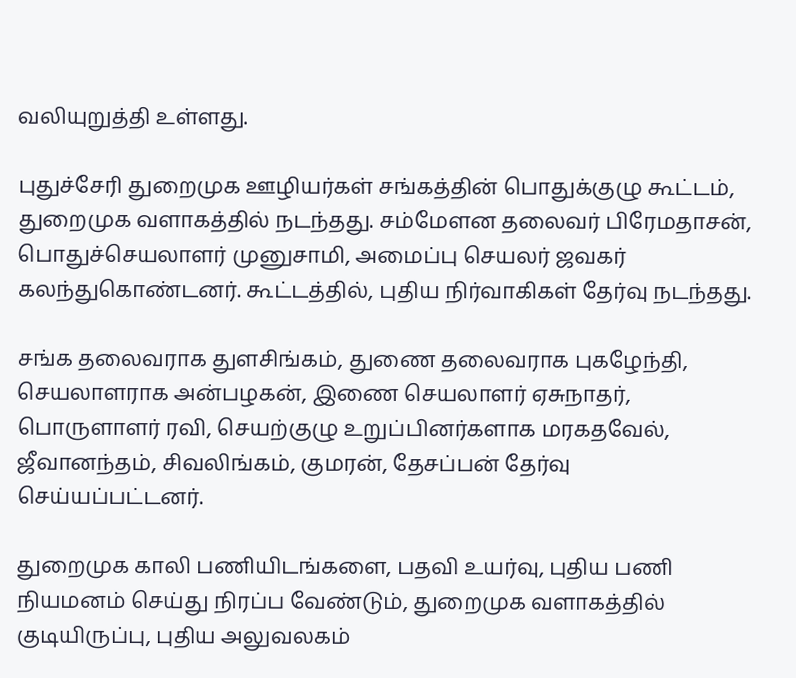வலியுறுத்தி உள்ளது.

புதுச்சேரி துறைமுக ஊழியர்கள் சங்கத்தின் பொதுக்குழு கூட்டம், துறைமுக வளாகத்தில் நடந்தது. சம்மேளன தலைவர் பிரேமதாசன், பொதுச்செயலாளர் முனுசாமி, அமைப்பு செயலர் ஜவகர் கலந்துகொண்டனர். கூட்டத்தில், புதிய நிர்வாகிகள் தேர்வு நடந்தது.

சங்க தலைவராக துளசிங்கம், துணை தலைவராக புகழேந்தி, செயலாளராக அன்பழகன், இணை செயலாளர் ஏசுநாதர், பொருளாளர் ரவி, செயற்குழு உறுப்பினர்களாக மரகதவேல், ஜீவானந்தம், சிவலிங்கம், குமரன், தேசப்பன் தேர்வு செய்யப்பட்டனர்.

துறைமுக காலி பணியிடங்களை, பதவி உயர்வு, புதிய பணி நியமனம் செய்து நிரப்ப வேண்டும், துறைமுக வளாகத்தில் குடியிருப்பு, புதிய அலுவலகம்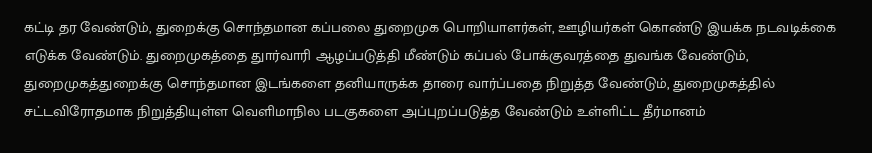கட்டி தர வேண்டும், துறைக்கு சொந்தமான கப்பலை துறைமுக பொறியாளர்கள், ஊழியர்கள் கொண்டு இயக்க நடவடிக்கை எடுக்க வேண்டும். துறைமுகத்தை துார்வாரி ஆழப்படுத்தி மீண்டும் கப்பல் போக்குவரத்தை துவங்க வேண்டும், துறைமுகத்துறைக்கு சொந்தமான இடங்களை தனியாருக்க தாரை வார்ப்பதை நிறுத்த வேண்டும், துறைமுகத்தில் சட்டவிரோதமாக நிறுத்தியுள்ள வெளிமாநில படகுகளை அப்புறப்படுத்த வேண்டும் உள்ளிட்ட தீர்மானம்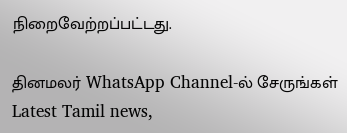நிறைவேற்றப்பட்டது.

தினமலர் WhatsApp Channel-ல் சேருங்கள்
Latest Tamil news,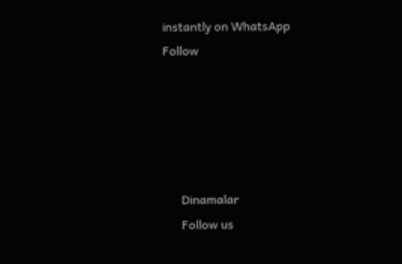instantly on WhatsApp
Follow





      Dinamalar
      Follow us